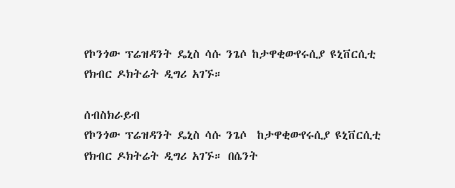የኮንጎው ፕሬዝዳንት ዴኒስ ሳሱ ንጌሶ ከታዋቂውየሩሲያ ዩኒቨርሲቲ የክብር ዶክትሬት ዲግሪ አገኙ።

ሰብስክራይብ
የኮንጎው ፕሬዝዳንት ዴኒስ ሳሱ ንጌሶ  ከታዋቂውየሩሲያ ዩኒቨርሲቲ የክብር ዶክትሬት ዲግሪ አገኙ። በሴንት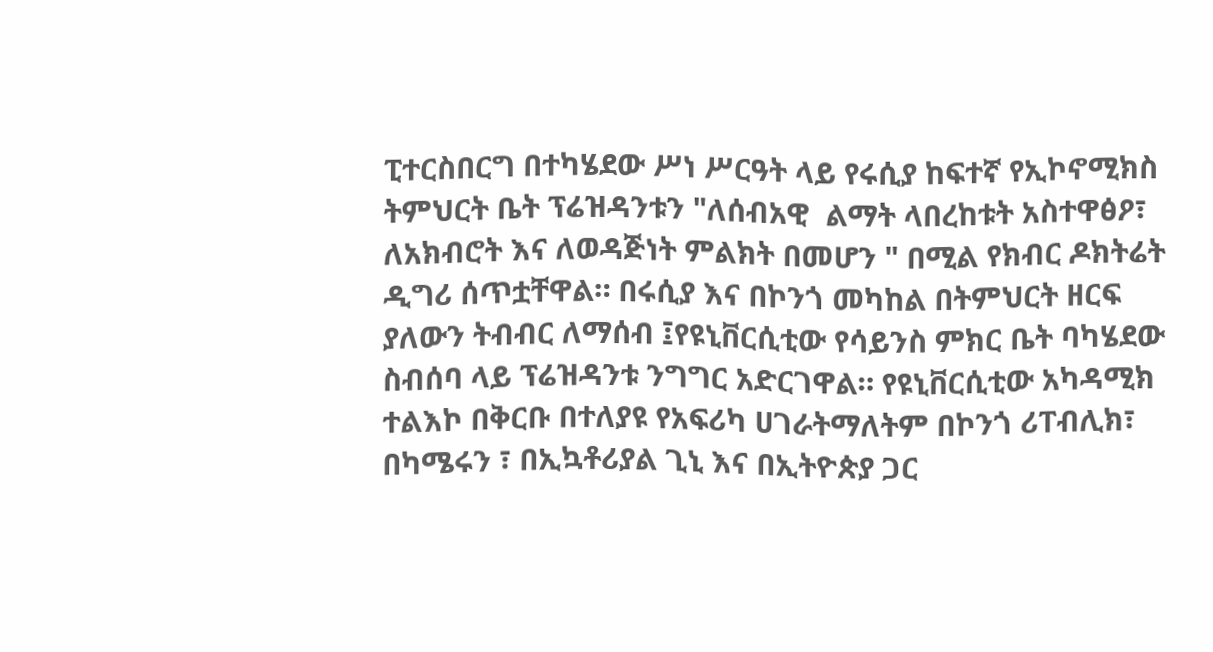ፒተርስበርግ በተካሄደው ሥነ ሥርዓት ላይ የሩሲያ ከፍተኛ የኢኮኖሚክስ ትምህርት ቤት ፕሬዝዳንቱን "ለሰብአዊ  ልማት ላበረከቱት አስተዋፅዖ፣ ለአክብሮት እና ለወዳጅነት ምልክት በመሆን " በሚል የክብር ዶክትሬት ዲግሪ ሰጥቷቸዋል። በሩሲያ እና በኮንጎ መካከል በትምህርት ዘርፍ ያለውን ትብብር ለማሰብ ፤የዩኒቨርሲቲው የሳይንስ ምክር ቤት ባካሄደው ስብሰባ ላይ ፕሬዝዳንቱ ንግግር አድርገዋል። የዩኒቨርሲቲው አካዳሚክ ተልእኮ በቅርቡ በተለያዩ የአፍሪካ ሀገራትማለትም በኮንጎ ሪፐብሊክ፣ በካሜሩን ፣ በኢኳቶሪያል ጊኒ እና በኢትዮጵያ ጋር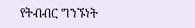የትብብር ግንኙነት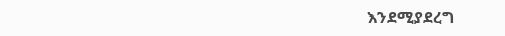እንደሚያደረግ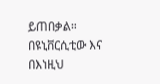ይጠበቃል። በዩኒቨርሲቲው እና በእነዚህ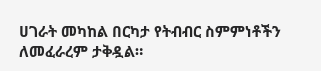ሀገራት መካከል በርካታ የትብብር ስምምነቶችን ለመፈራረም ታቅዷል።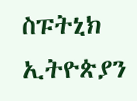ስፑትኒክ ኢትዮጵያን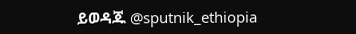ይወዳጁ @sputnik_ethiopia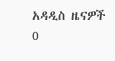አዳዲስ ዜናዎች
0